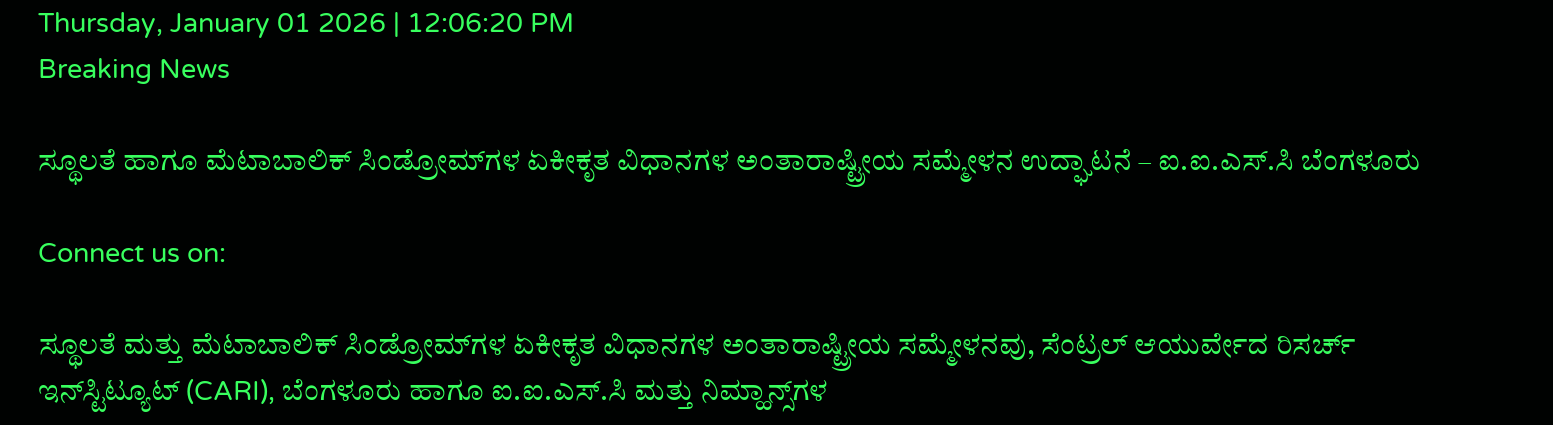Thursday, January 01 2026 | 12:06:20 PM
Breaking News

ಸ್ಥೂಲತೆ ಹಾಗೂ ಮೆಟಾಬಾಲಿಕ್ ಸಿಂಡ್ರೋಮ್‌ಗಳ ಏಕೀಕೃತ ವಿಧಾನಗಳ ಅಂತಾರಾಷ್ಟ್ರೀಯ ಸಮ್ಮೇಳನ ಉದ್ಘಾಟನೆ – ಐ.ಐ.ಎಸ್‌.ಸಿ ಬೆಂಗಳೂರು

Connect us on:

ಸ್ಥೂಲತೆ ಮತ್ತು ಮೆಟಾಬಾಲಿಕ್ ಸಿಂಡ್ರೋಮ್‌ಗಳ ಏಕೀಕೃತ ವಿಧಾನಗಳ ಅಂತಾರಾಷ್ಟ್ರೀಯ ಸಮ್ಮೇಳನವು, ಸೆಂಟ್ರಲ್ ಆಯುರ್ವೇದ ರಿಸರ್ಚ್ ಇನ್‌ಸ್ಟಿಟ್ಯೂಟ್ (CARI), ಬೆಂಗಳೂರು ಹಾಗೂ ಐ.ಐ.ಎಸ್‌.ಸಿ ಮತ್ತು ನಿಮ್ಹಾನ್ಸ್‌ಗಳ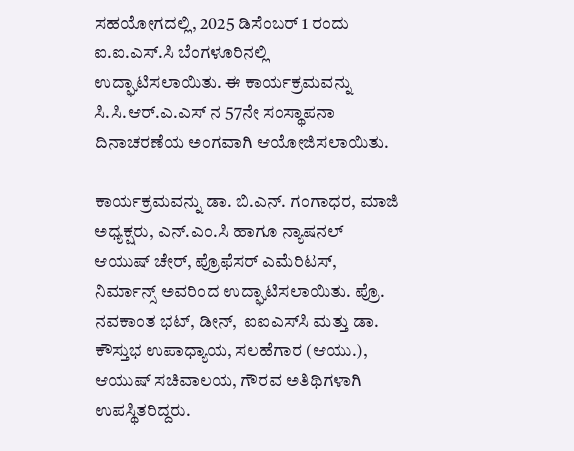ಸಹಯೋಗದಲ್ಲಿ, 2025 ಡಿಸೆಂಬರ್‌ 1 ರಂದು ಐ.ಐ.ಎಸ್‌.ಸಿ ಬೆಂಗಳೂರಿನಲ್ಲಿ ಉದ್ಘಾಟಿಸಲಾಯಿತು. ಈ ಕಾರ್ಯಕ್ರಮವನ್ನು ಸಿ.ಸಿ.ಆರ್‌.ಎ.ಎಸ್‌ ನ 57ನೇ ಸಂಸ್ಥಾಪನಾ ದಿನಾಚರಣೆಯ ಅಂಗವಾಗಿ ಆಯೋಜಿಸಲಾಯಿತು.

ಕಾರ್ಯಕ್ರಮವನ್ನು ಡಾ. ಬಿ.ಎನ್. ಗಂಗಾಧರ, ಮಾಜಿ ಅಧ್ಯಕ್ಷರು, ಎನ್‌.ಎಂ.ಸಿ ಹಾಗೂ ನ್ಯಾಷನಲ್ ಆಯುಷ್ ಚೇರ್, ಪ್ರೊಫೆಸರ್ ಎಮೆರಿಟಸ್, ನಿರ್ಮಾನ್ಸ್ ಅವರಿಂದ ಉದ್ಘಾಟಿಸಲಾಯಿತು. ಪ್ರೊ. ನವಕಾಂತ ಭಟ್, ಡೀನ್,  ಐಐಎಸ್‌ಸಿ ಮತ್ತು ಡಾ. ಕೌಸ್ತುಭ ಉಪಾಧ್ಯಾಯ, ಸಲಹೆಗಾರ (ಆಯು.), ಆಯುಷ್ ಸಚಿವಾಲಯ, ಗೌರವ ಅತಿಥಿಗಳಾಗಿ ಉಪಸ್ಥಿತರಿದ್ದರು.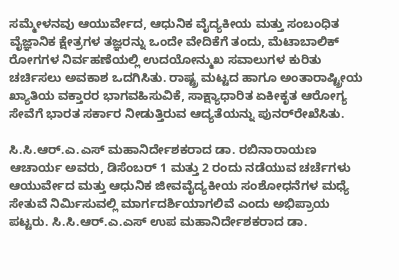ಸಮ್ಮೇಳನವು ಆಯುರ್ವೇದ, ಆಧುನಿಕ ವೈದ್ಯಕೀಯ ಮತ್ತು ಸಂಬಂಧಿತ ವೈಜ್ಞಾನಿಕ ಕ್ಷೇತ್ರಗಳ ತಜ್ಞರನ್ನು ಒಂದೇ ವೇದಿಕೆಗೆ ತಂದು, ಮೆಟಾಬಾಲಿಕ್ ರೋಗಗಳ ನಿರ್ವಹಣೆಯಲ್ಲಿ ಉದಯೋನ್ಮುಖ ಸವಾಲುಗಳ ಕುರಿತು ಚರ್ಚಿಸಲು ಅವಕಾಶ ಒದಗಿಸಿತು. ರಾಷ್ಟ್ರ ಮಟ್ಟದ ಹಾಗೂ ಅಂತಾರಾಷ್ಟ್ರೀಯ ಖ್ಯಾತಿಯ ವಕ್ತಾರರ ಭಾಗವಹಿಸುವಿಕೆ, ಸಾಕ್ಷ್ಯಾಧಾರಿತ ಏಕೀಕೃತ ಆರೋಗ್ಯ ಸೇವೆಗೆ ಭಾರತ ಸರ್ಕಾರ ನೀಡುತ್ತಿರುವ ಆದ್ಯತೆಯನ್ನು ಪುನರ್‌ರೇಖೆಸಿತು.

ಸಿ.ಸಿ.ಆರ್‌.ಎ.ಎಸ್ ಮಹಾನಿರ್ದೇಶಕರಾದ ಡಾ. ರಬಿನಾರಾಯಣ ಆಚಾರ್ಯ ಅವರು, ಡಿಸೆಂಬರ್‌ 1 ಮತ್ತು 2 ರಂದು ನಡೆಯುವ ಚರ್ಚೆಗಳು ಆಯುರ್ವೇದ ಮತ್ತು ಆಧುನಿಕ ಜೀವವೈದ್ಯಕೀಯ ಸಂಶೋಧನೆಗಳ ಮಧ್ಯೆ ಸೇತುವೆ ನಿರ್ಮಿಸುವಲ್ಲಿ ಮಾರ್ಗದರ್ಶಿಯಾಗಲಿವೆ ಎಂದು ಅಭಿಪ್ರಾಯ ಪಟ್ಟರು. ಸಿ.ಸಿ.ಆರ್‌.ಎ.ಎಸ್ ಉಪ ಮಹಾನಿರ್ದೇಶಕರಾದ ಡಾ.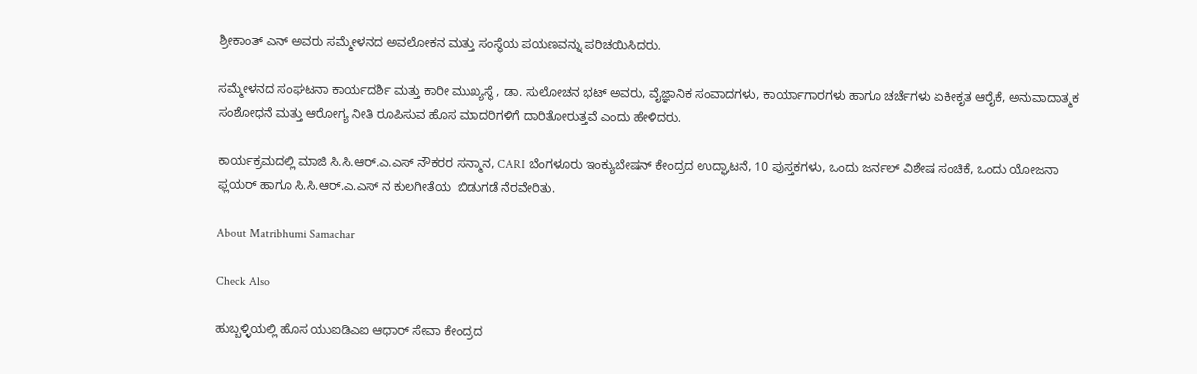ಶ್ರೀಕಾಂತ್ ಎನ್ ಅವರು ಸಮ್ಮೇಳನದ ಅವಲೋಕನ ಮತ್ತು ಸಂಸ್ಥೆಯ ಪಯಣವನ್ನು ಪರಿಚಯಿಸಿದರು.

ಸಮ್ಮೇಳನದ ಸಂಘಟನಾ ಕಾರ್ಯದರ್ಶಿ ಮತ್ತು ಕಾರೀ ಮುಖ್ಯಸ್ಥೆ , ಡಾ. ಸುಲೋಚನ ಭಟ್ ಅವರು, ವೈಜ್ಞಾನಿಕ ಸಂವಾದಗಳು, ಕಾರ್ಯಾಗಾರಗಳು ಹಾಗೂ ಚರ್ಚೆಗಳು ಏಕೀಕೃತ ಆರೈಕೆ, ಅನುವಾದಾತ್ಮಕ ಸಂಶೋಧನೆ ಮತ್ತು ಆರೋಗ್ಯ ನೀತಿ ರೂಪಿಸುವ ಹೊಸ ಮಾದರಿಗಳಿಗೆ ದಾರಿತೋರುತ್ತವೆ ಎಂದು ಹೇಳಿದರು.

ಕಾರ್ಯಕ್ರಮದಲ್ಲಿ ಮಾಜಿ ಸಿ.ಸಿ.ಆರ್‌.ಎ.ಎಸ್ ನೌಕರರ ಸನ್ಮಾನ, CARI ಬೆಂಗಳೂರು ಇಂಕ್ಯುಬೇಷನ್ ಕೇಂದ್ರದ ಉದ್ಘಾಟನೆ, 10 ಪುಸ್ತಕಗಳು, ಒಂದು ಜರ್ನಲ್ ವಿಶೇಷ ಸಂಚಿಕೆ, ಒಂದು ಯೋಜನಾ ಫ್ಲಯರ್ ಹಾಗೂ ಸಿ.ಸಿ.ಆರ್‌.ಎ.ಎಸ್‌ ನ ಕುಲಗೀತೆಯ  ಬಿಡುಗಡೆ ನೆರವೇರಿತು.

About Matribhumi Samachar

Check Also

ಹುಬ್ಬಳ್ಳಿಯಲ್ಲಿ ಹೊಸ ಯುಐಡಿಎಐ ಆಧಾರ್ ಸೇವಾ ಕೇಂದ್ರದ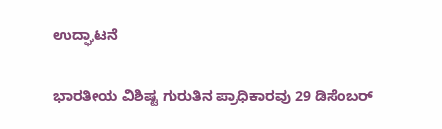ಉದ್ಘಾಟನೆ

ಭಾರತೀಯ ವಿಶಿಷ್ಟ ಗುರುತಿನ ಪ್ರಾಧಿಕಾರವು 29 ಡಿಸೆಂಬರ್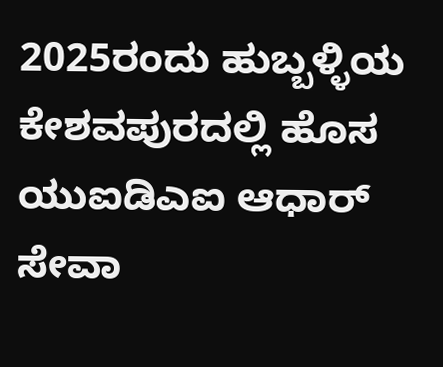2025ರಂದು ಹುಬ್ಬಳ್ಳಿಯ ಕೇಶವಪುರದಲ್ಲಿ ಹೊಸ ಯುಐಡಿಎಐ ಆಧಾರ್ ಸೇವಾ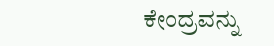ಕೇಂದ್ರವನ್ನು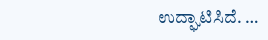ಉದ್ಘಾಟಿಸಿದೆ. …